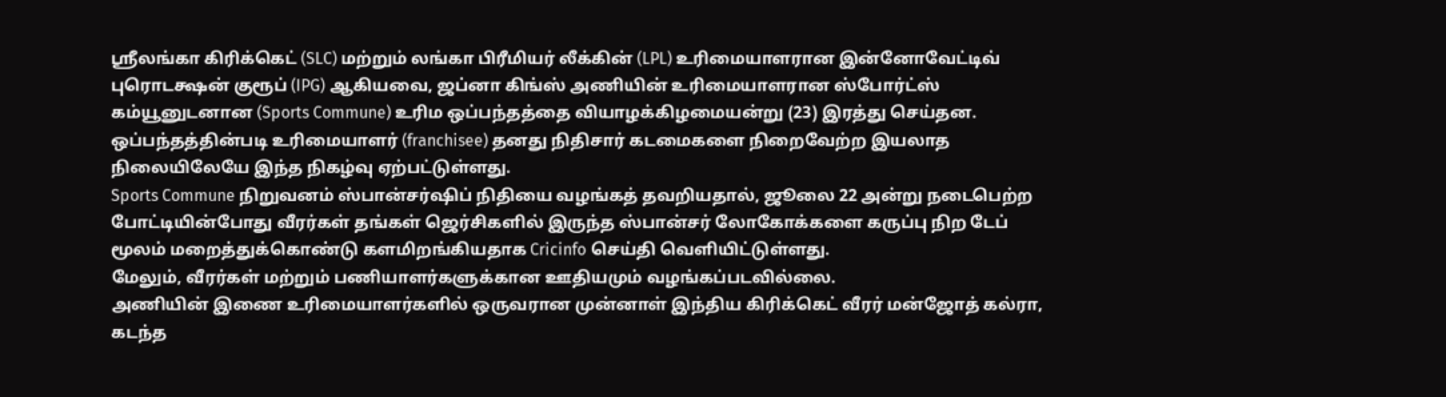ஸ்ரீலங்கா கிரிக்கெட் (SLC) மற்றும் லங்கா பிரீமியர் லீக்கின் (LPL) உரிமையாளரான இன்னோவேட்டிவ் புரொடக்ஷன் குரூப் (IPG) ஆகியவை, ஜப்னா கிங்ஸ் அணியின் உரிமையாளரான ஸ்போர்ட்ஸ் கம்யூனுடனான (Sports Commune) உரிம ஒப்பந்தத்தை வியாழக்கிழமையன்று (23) இரத்து செய்தன.
ஒப்பந்தத்தின்படி உரிமையாளர் (franchisee) தனது நிதிசார் கடமைகளை நிறைவேற்ற இயலாத நிலையிலேயே இந்த நிகழ்வு ஏற்பட்டுள்ளது.
Sports Commune நிறுவனம் ஸ்பான்சர்ஷிப் நிதியை வழங்கத் தவறியதால், ஜூலை 22 அன்று நடைபெற்ற போட்டியின்போது வீரர்கள் தங்கள் ஜெர்சிகளில் இருந்த ஸ்பான்சர் லோகோக்களை கருப்பு நிற டேப் மூலம் மறைத்துக்கொண்டு களமிறங்கியதாக Cricinfo செய்தி வெளியிட்டுள்ளது.
மேலும், வீரர்கள் மற்றும் பணியாளர்களுக்கான ஊதியமும் வழங்கப்படவில்லை.
அணியின் இணை உரிமையாளர்களில் ஒருவரான முன்னாள் இந்திய கிரிக்கெட் வீரர் மன்ஜோத் கல்ரா, கடந்த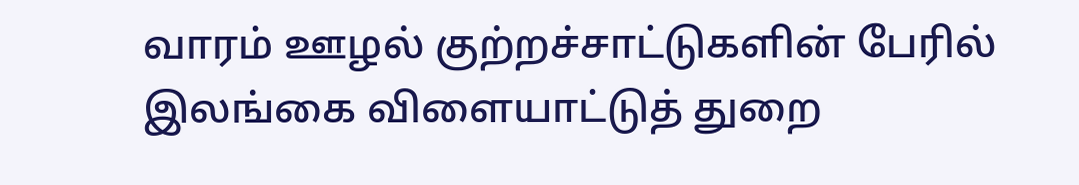வாரம் ஊழல் குற்றச்சாட்டுகளின் பேரில் இலங்கை விளையாட்டுத் துறை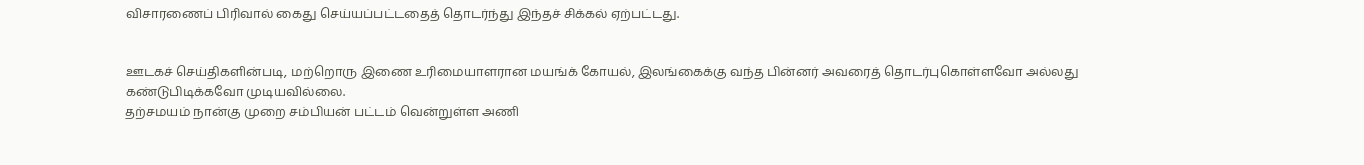விசாரணைப் பிரிவால் கைது செய்யப்பட்டதைத் தொடர்ந்து இந்தச் சிக்கல் ஏற்பட்டது.


ஊடகச் செய்திகளின்படி, மற்றொரு இணை உரிமையாளரான மயங்க் கோயல், இலங்கைக்கு வந்த பின்னர் அவரைத் தொடர்புகொள்ளவோ அல்லது கண்டுபிடிக்கவோ முடியவில்லை.
தற்சமயம் நான்கு முறை சம்பியன் பட்டம் வென்றுள்ள அணி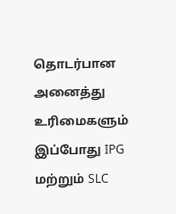தொடர்பான அனைத்து உரிமைகளும் இப்போது IPG மற்றும் SLC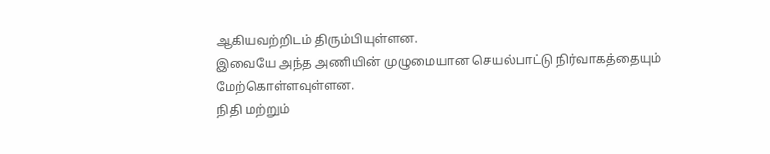ஆகியவற்றிடம் திரும்பியுள்ளன.
இவையே அந்த அணியின் முழுமையான செயல்பாட்டு நிர்வாகத்தையும் மேற்கொள்ளவுள்ளன.
நிதி மற்றும்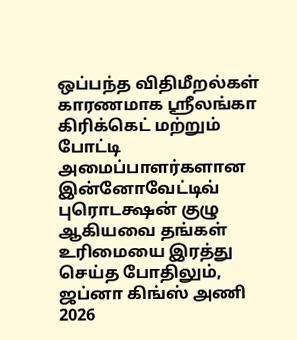ஒப்பந்த விதிமீறல்கள் காரணமாக ஸ்ரீலங்கா கிரிக்கெட் மற்றும் போட்டி அமைப்பாளர்களான இன்னோவேட்டிவ் புரொடக்ஷன் குழு ஆகியவை தங்கள் உரிமையை இரத்து செய்த போதிலும், ஜப்னா கிங்ஸ் அணி 2026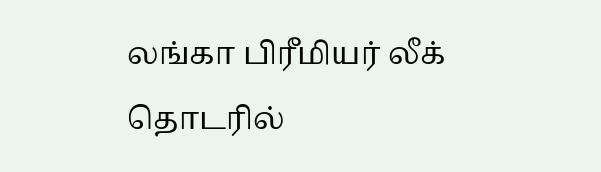லங்கா பிரீமியர் லீக் தொடரில்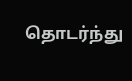தொடர்ந்து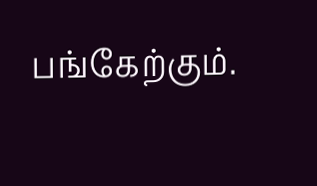பங்கேற்கும்.